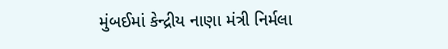મુંબઈમાં કેન્દ્રીય નાણા મંત્રી નિર્મલા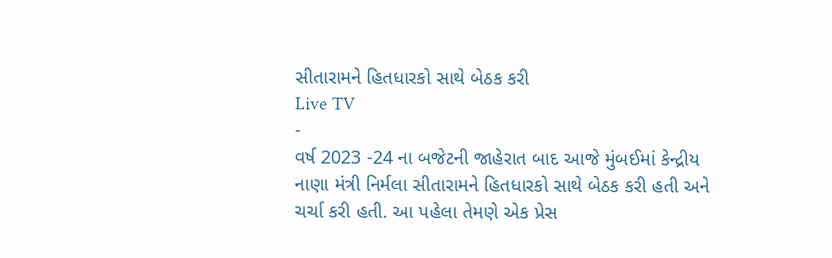સીતારામને હિતધારકો સાથે બેઠક કરી
Live TV
-
વર્ષ 2023 -24 ના બજેટની જાહેરાત બાદ આજે મુંબઈમાં કેન્દ્રીય નાણા મંત્રી નિર્મલા સીતારામને હિતધારકો સાથે બેઠક કરી હતી અને ચર્ચા કરી હતી. આ પહેલા તેમણે એક પ્રેસ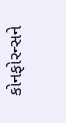કોનફોરન્સને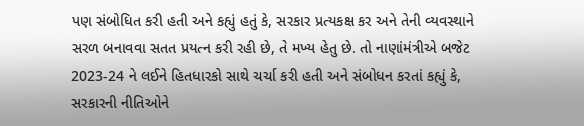પણ સંબોધિત કરી હતી અને કહ્યું હતું કે, સરકાર પ્રત્યકક્ષ કર અને તેની વ્યવસ્થાને સરળ બનાવવા સતત પ્રયત્ન કરી રહી છે, તે મખ્ય હેતુ છે. તો નાણાંમંત્રીએ બજેટ 2023-24 ને લઈને હિતધારકો સાથે ચર્ચા કરી હતી અને સંબોધન કરતાં કહ્યું કે, સરકારની નીતિઓને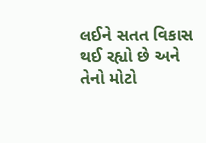લઈને સતત વિકાસ થઈ રહ્યો છે અને તેનો મોટો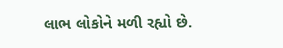લાભ લોકોને મળી રહ્યો છે.